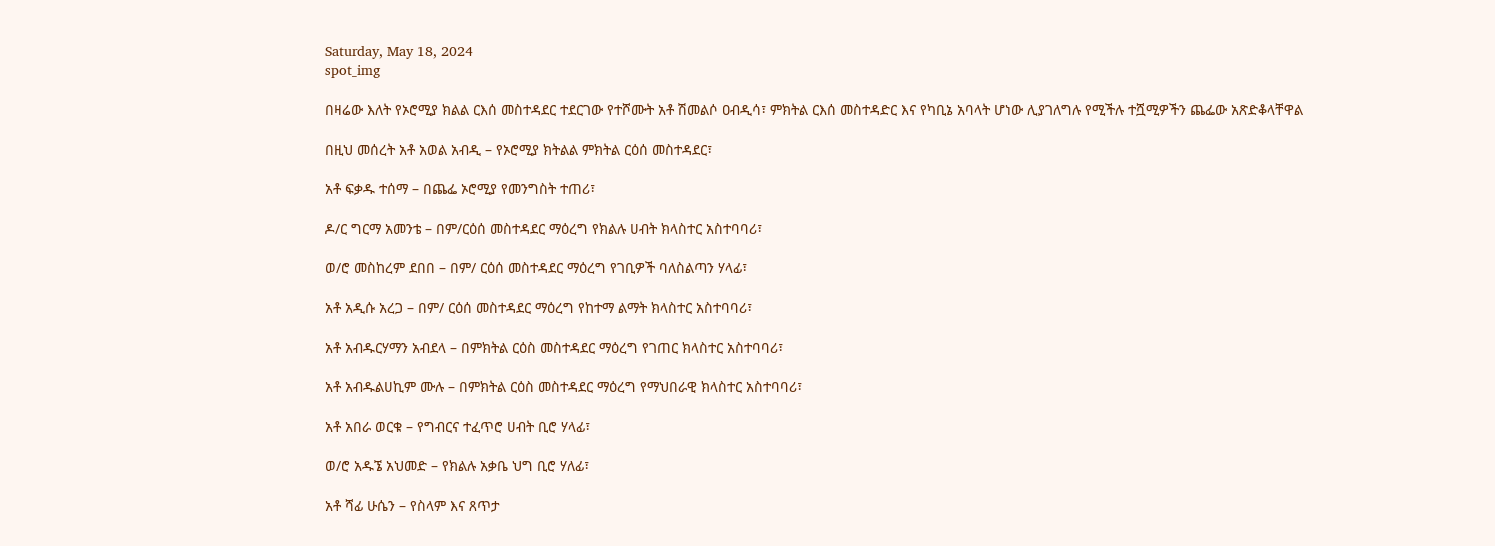Saturday, May 18, 2024
spot_img

በዛሬው እለት የኦሮሚያ ክልል ርእሰ መስተዳደር ተደርገው የተሾሙት አቶ ሽመልሶ ዐብዲሳ፣ ምክትል ርእሰ መስተዳድር እና የካቢኔ አባላት ሆነው ሊያገለግሉ የሚችሉ ተሿሚዎችን ጨፌው አጽድቆላቸዋል

በዚህ መሰረት አቶ አወል አብዲ – የኦሮሚያ ክትልል ምክትል ርዕሰ መስተዳደር፣

አቶ ፍቃዱ ተሰማ – በጨፌ ኦሮሚያ የመንግስት ተጠሪ፣

ዶ/ር ግርማ አመንቴ – በም/ርዕሰ መስተዳደር ማዕረግ የክልሉ ሀብት ክላስተር አስተባባሪ፣

ወ/ሮ መስከረም ደበበ – በም/ ርዕሰ መስተዳደር ማዕረግ የገቢዎች ባለስልጣን ሃላፊ፣

አቶ አዲሱ አረጋ – በም/ ርዕሰ መስተዳደር ማዕረግ የከተማ ልማት ክላስተር አስተባባሪ፣

አቶ አብዱርሃማን አብደላ – በምክትል ርዕስ መስተዳደር ማዕረግ የገጠር ክላስተር አስተባባሪ፣

አቶ አብዱልሀኪም ሙሉ – በምክትል ርዕስ መስተዳደር ማዕረግ የማህበራዊ ክላስተር አስተባባሪ፣

አቶ አበራ ወርቁ – የግብርና ተፈጥሮ ሀብት ቢሮ ሃላፊ፣

ወ/ሮ አዱኜ አህመድ – የክልሉ አቃቤ ህግ ቢሮ ሃለፊ፣

አቶ ሻፊ ሁሴን – የስላም እና ጸጥታ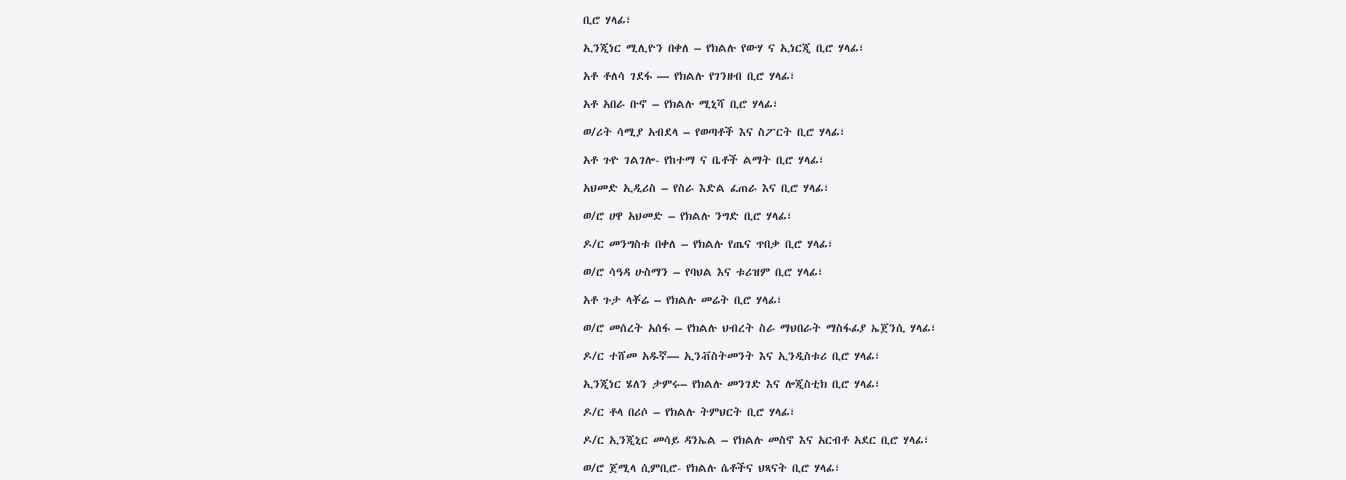ቢሮ ሃላፊ፣

ኢንጂነር ሚሊዮን በቀለ – የክልሉ የውሃ ና ኢነርጂ ቢሮ ሃላፊ፣

አቶ ቶለሳ ገደፋ — የክልሉ የገንዘብ ቢሮ ሃላፊ፣

አቶ አበራ ቡኖ – የክልሉ ሚኒሻ ቢሮ ሃላፊ፣

ወ/ሪት ሳሚያ አብደላ – የወጣቶች እና ስፖርት ቢሮ ሃላፊ፣

አቶ ጉዮ ገልገሎ- የከተማ ና ቤቶች ልማት ቢሮ ሃላፊ፣

አህመድ ኢዲሪስ – የስራ እድል ፈጠራ እና ቢሮ ሃላፊ፣

ወ/ሮ ሀዋ አህመድ – የክልሉ ንግድ ቢሮ ሃላፊ፣

ዶ/ር መንግስቱ በቀለ – የክልሉ የጤና ጥበቃ ቢሮ ሃላፊ፣

ወ/ሮ ሳዓዳ ሁስማን – የባህል እና ቱሪዝም ቢሮ ሃላፊ፣

አቶ ጉታ ላቾሬ – የክልሉ መሬት ቢሮ ሃላፊ፣

ወ/ሮ መሰረት አሰፋ – የክልሉ ህብረት ስራ ማህበራት ማስፋፊያ ኤጀንሲ ሃላፊ፣

ዶ/ር ተሸመ አዱኛ— ኢንቭስትመንት እና ኢንዲስቱሪ ቢሮ ሃላፊ፣

ኢንጂነር ሄለን ታምሩ– የክልሉ መንገድ እና ሎጂስቲክ ቢሮ ሃላፊ፣

ዶ/ር ቶላ በሪሶ – የክልሉ ትምህርት ቢሮ ሃላፊ፣

ዶ/ር ኢንጂኒር መሳይ ዳንኤል – የክልሉ መስኖ እና አርብቶ አደር ቢሮ ሃላፊ፣

ወ/ሮ ጀሚላ ሲምቢሮ- የክልሉ ሴቶችና ህጻናት ቢሮ ሃላፊ፣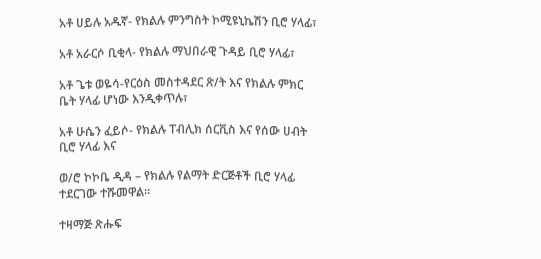አቶ ሀይሉ አዱኛ- የክልሉ ምንግስት ኮሚዩኒኬሽን ቢሮ ሃላፊ፣

አቶ አራርሶ ቢቂላ- የክልሉ ማህበራዊ ጉዳይ ቢሮ ሃላፊ፣

አቶ ጌቱ ወዬሳ-የርዕስ መስተዳደር ጽ/ት እና የክልሉ ምክር ቤት ሃላፊ ሆነው እንዲቀጥሉ፣

አቶ ሁሴን ፈይሶ- የክልሉ ፐብሊክ ሰርቪስ እና የሰው ሀብት ቢሮ ሃላፊ እና

ወ/ሮ ኮኮቤ ዲዳ – የክልሉ የልማት ድርጅቶች ቢሮ ሃላፊ ተደርገው ተሹመዋል።

ተዛማጅ ጽሑፍ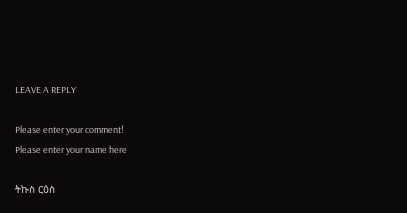LEAVE A REPLY

Please enter your comment!
Please enter your name here

ትኩስ ርዕስ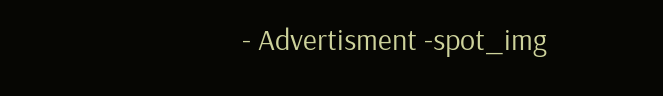- Advertisment -spot_img